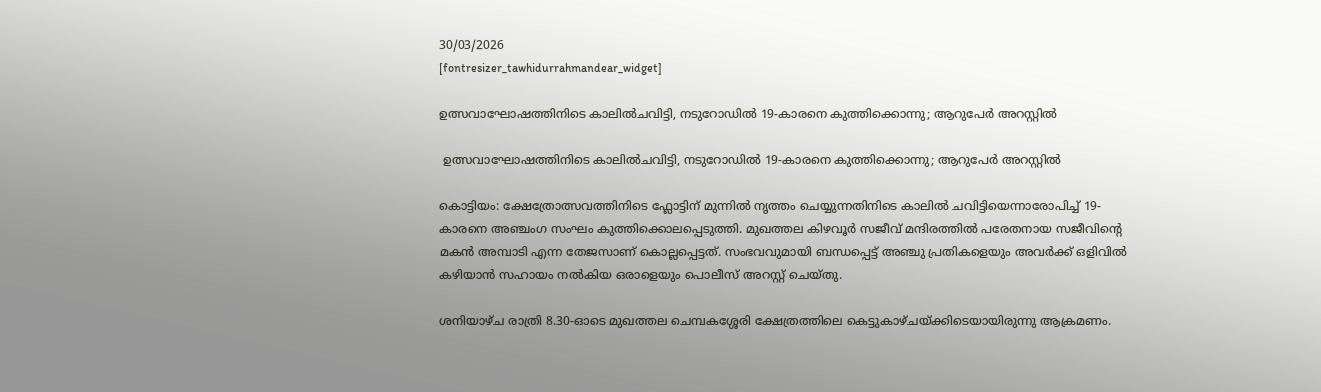30/03/2026
[fontresizer_tawhidurrahmandear_widget]

ഉത്സവാഘോഷത്തിനിടെ കാലിൽചവിട്ടി, നടുറോഡിൽ 19-കാരനെ കുത്തിക്കൊന്നു; ആറുപേർ അറസ്റ്റിൽ

 ഉത്സവാഘോഷത്തിനിടെ കാലിൽചവിട്ടി, നടുറോഡിൽ 19-കാരനെ കുത്തിക്കൊന്നു; ആറുപേർ അറസ്റ്റിൽ

കൊട്ടിയം: ക്ഷേത്രോത്സവത്തിനിടെ ഫ്ലോട്ടിന് മുന്നിൽ നൃത്തം ചെയ്യുന്നതിനിടെ കാലിൽ ചവിട്ടിയെന്നാരോപിച്ച് 19-കാരനെ അഞ്ചംഗ സംഘം കുത്തിക്കൊലപ്പെടുത്തി. മുഖത്തല കിഴവൂർ സജീവ് മന്ദിരത്തിൽ പരേതനായ സജീവിന്റെ മകൻ അമ്പാടി എന്ന തേജസാണ് കൊല്ലപ്പെട്ടത്. സംഭവവുമായി ബന്ധപ്പെട്ട് അഞ്ചു പ്രതികളെയും അവർക്ക് ഒളിവിൽ കഴിയാൻ സഹായം നൽകിയ ഒരാളെയും പൊലീസ് അറസ്റ്റ് ചെയ്തു.

ശനിയാഴ്ച രാത്രി 8.30-ഓടെ മുഖത്തല ചെമ്പകശ്ശേരി ക്ഷേത്രത്തിലെ കെട്ടുകാഴ്ചയ്ക്കിടെയായിരുന്നു ആക്രമണം.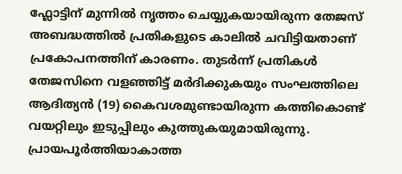ഫ്ലോട്ടിന് മുന്നിൽ നൃത്തം ചെയ്യുകയായിരുന്ന തേജസ് അബദ്ധത്തിൽ പ്രതികളുടെ കാലിൽ ചവിട്ടിയതാണ് പ്രകോപനത്തിന് കാരണം. തുടർന്ന് പ്രതികൾ തേജസിനെ വളഞ്ഞിട്ട് മർദിക്കുകയും സംഘത്തിലെ ആദിത്യൻ (19) കൈവശമുണ്ടായിരുന്ന കത്തികൊണ്ട് വയറ്റിലും ഇടുപ്പിലും കുത്തുകയുമായിരുന്നു. പ്രായപൂർത്തിയാകാത്ത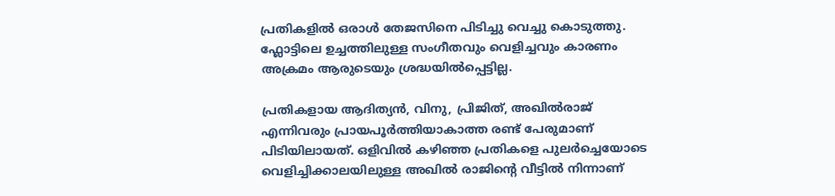പ്രതികളിൽ ഒരാൾ തേജസിനെ പിടിച്ചു വെച്ചു കൊടുത്തു. ഫ്ലോട്ടിലെ ഉച്ചത്തിലുള്ള സംഗീതവും വെളിച്ചവും കാരണം അക്രമം ആരുടെയും ശ്രദ്ധയിൽപ്പെട്ടില്ല.

പ്രതികളായ ആദിത്യൻ, വിനു, പ്രിജിത്, അഖിൽരാജ് എന്നിവരും പ്രായപൂർത്തിയാകാത്ത രണ്ട് പേരുമാണ് പിടിയിലായത്. ഒളിവിൽ കഴിഞ്ഞ പ്രതികളെ പുലർച്ചെയോടെ വെളിച്ചിക്കാലയിലുള്ള അഖിൽ രാജിന്റെ വീട്ടിൽ നിന്നാണ്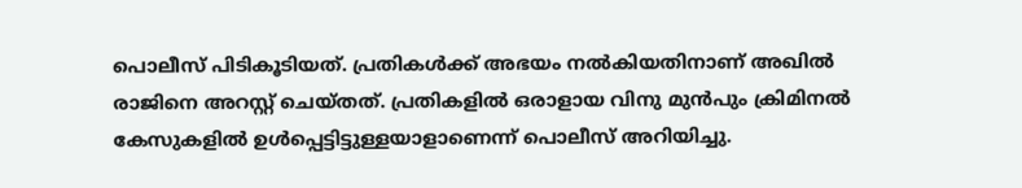പൊലീസ് പിടികൂടിയത്. പ്രതികൾക്ക് അഭയം നൽകിയതിനാണ് അഖിൽ രാജിനെ അറസ്റ്റ് ചെയ്തത്. പ്രതികളിൽ ഒരാളായ വിനു മുൻപും ക്രിമിനൽ കേസുകളിൽ ഉൾപ്പെട്ടിട്ടുള്ളയാളാണെന്ന് പൊലീസ് അറിയിച്ചു.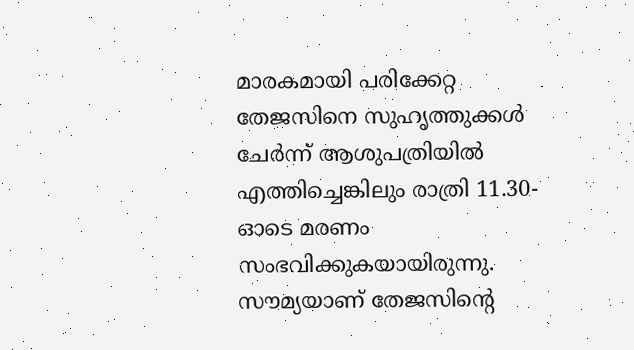മാരകമായി പരിക്കേറ്റ തേജസിനെ സുഹൃത്തുക്കൾ ചേർന്ന് ആശുപത്രിയിൽ എത്തിച്ചെങ്കിലും രാത്രി 11.30-ഓടെ മരണം സംഭവിക്കുകയായിരുന്നു. സൗമ്യയാണ് തേജസിന്റെ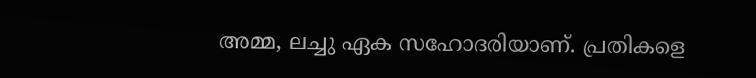അമ്മ, ലച്ചു ഏക സഹോദരിയാണ്. പ്രതികളെ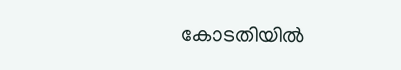കോടതിയിൽ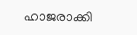ഹാജരാക്കി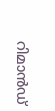റിമാൻഡ്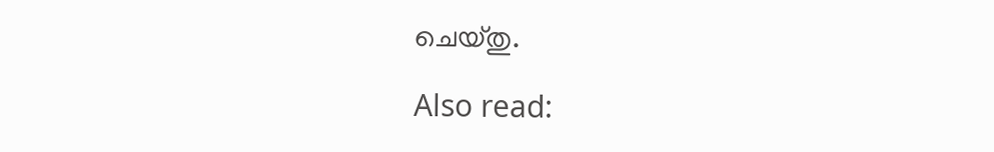ചെയ്തു.

Also read: